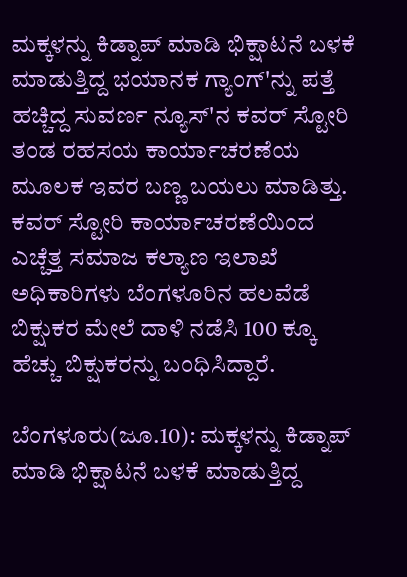ಮಕ್ಕಳನ್ನು ಕಿಡ್ನಾಪ್ ಮಾಡಿ ಭಿಕ್ಷಾಟನೆ ಬಳಕೆ ಮಾಡುತ್ತಿದ್ದ ಭಯಾನಕ ಗ್ಯಾಂಗ್'ನ್ನು ಪತ್ತೆ ಹಚ್ಚಿದ್ದ ಸುವರ್ಣ ನ್ಯೂಸ್'ನ ಕವರ್ ಸ್ಟೋರಿ ತಂಡ ರಹಸಯ ಕಾರ್ಯಾಚರಣೆಯ ಮೂಲಕ ಇವರ ಬಣ್ಣ ಬಯಲು ಮಾಡಿತ್ತು. ಕವರ್ ಸ್ಟೋರಿ ಕಾರ್ಯಾಚರಣೆಯಿಂದ ಎಚ್ಚೆತ್ತ ಸಮಾಜ ಕಲ್ಯಾಣ ಇಲಾಖೆ ಅಧಿಕಾರಿಗಳು ಬೆಂಗಳೂರಿನ ಹಲವೆಡೆ ಬಿಕ್ಷುಕರ ಮೇಲೆ ದಾಳಿ ನಡೆಸಿ 100 ಕ್ಕೂ ಹೆಚ್ಚು ಬಿಕ್ಷುಕರನ್ನು ಬಂಧಿಸಿದ್ದಾರೆ.

ಬೆಂಗಳೂರು(ಜೂ.10): ಮಕ್ಕಳನ್ನು ಕಿಡ್ನಾಪ್ ಮಾಡಿ ಭಿಕ್ಷಾಟನೆ ಬಳಕೆ ಮಾಡುತ್ತಿದ್ದ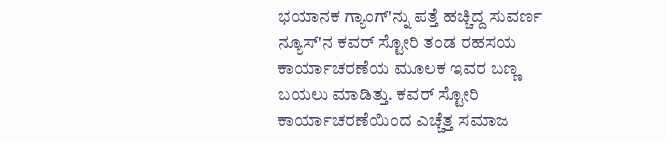ಭಯಾನಕ ಗ್ಯಾಂಗ್'ನ್ನು ಪತ್ತೆ ಹಚ್ಚಿದ್ದ ಸುವರ್ಣ ನ್ಯೂಸ್'ನ ಕವರ್ ಸ್ಟೋರಿ ತಂಡ ರಹಸಯ ಕಾರ್ಯಾಚರಣೆಯ ಮೂಲಕ ಇವರ ಬಣ್ಣ ಬಯಲು ಮಾಡಿತ್ತು. ಕವರ್ ಸ್ಟೋರಿ ಕಾರ್ಯಾಚರಣೆಯಿಂದ ಎಚ್ಚೆತ್ತ ಸಮಾಜ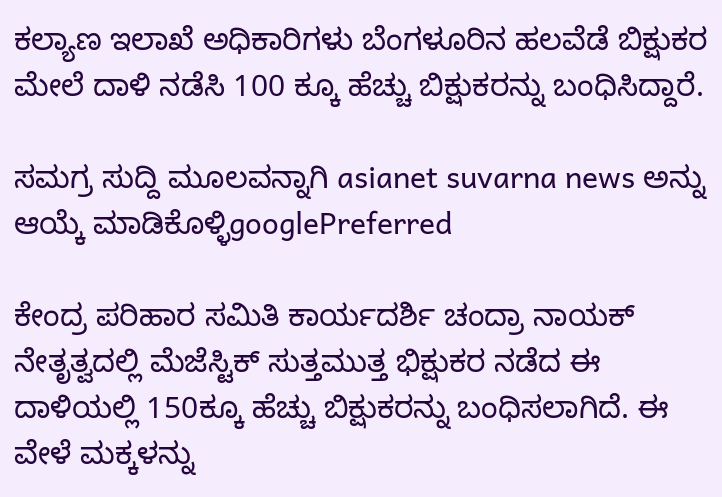ಕಲ್ಯಾಣ ಇಲಾಖೆ ಅಧಿಕಾರಿಗಳು ಬೆಂಗಳೂರಿನ ಹಲವೆಡೆ ಬಿಕ್ಷುಕರ ಮೇಲೆ ದಾಳಿ ನಡೆಸಿ 100 ಕ್ಕೂ ಹೆಚ್ಚು ಬಿಕ್ಷುಕರನ್ನು ಬಂಧಿಸಿದ್ದಾರೆ.

ಸಮಗ್ರ ಸುದ್ದಿ ಮೂಲವನ್ನಾಗಿ asianet suvarna news ಅನ್ನು ಆಯ್ಕೆ ಮಾಡಿಕೊಳ್ಳಿgooglePreferred

ಕೇಂದ್ರ ಪರಿಹಾರ ಸಮಿತಿ ಕಾರ್ಯದರ್ಶಿ ಚಂದ್ರಾ ನಾಯಕ್ ನೇತೃತ್ವದಲ್ಲಿ ಮೆಜೆಸ್ಟಿಕ್ ಸುತ್ತಮುತ್ತ ಭಿಕ್ಷುಕರ ನಡೆದ ಈ ದಾಳಿಯಲ್ಲಿ 150ಕ್ಕೂ ಹೆಚ್ಚು ಬಿಕ್ಷುಕರನ್ನು ಬಂಧಿಸಲಾಗಿದೆ. ಈ ವೇಳೆ ಮಕ್ಕಳನ್ನು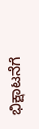ಭಿಕ್ಷಾಟನೆಗೆ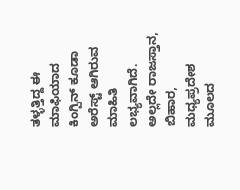ತಳ್ಳತ್ತಿದ್ದ ಈ ಮಾಫಿಯಾದ ಕಿಂಗ್ಪಿನ್ ಕೂಡಾ ಅರೆಸ್ಟ್ ಆಗಿರುವ ಮಾಹಿತಿ ಲಭ್ಯವಾಗಿದೆ. ಅಲ್ಲದೇ ರಾಜಸ್ತಾನ, ಬಿಹಾರ, ಮಧ್ಯಪ್ರದೇಶ ಮೂಲದ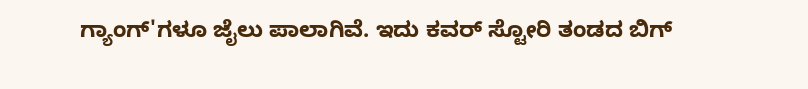ಗ್ಯಾಂಗ್'ಗಳೂ ಜೈಲು ಪಾಲಾಗಿವೆ. ಇದು ಕವರ್ ಸ್ಟೋರಿ ತಂಡದ ಬಿಗ್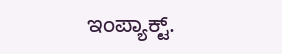ಇಂಪ್ಯಾಕ್ಟ್.